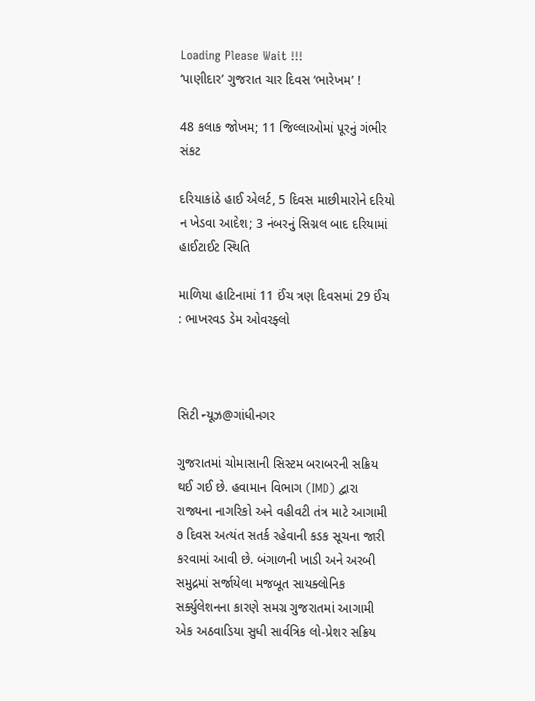Loading Please Wait !!!
‘પાણીદાર’ ગુજરાત ચાર દિવસ ‘ભારેખમ’ !

48 કલાક જોખમ; 11 જિલ્લાઓમાં પૂરનું ગંભીર સંકટ

દરિયાકાંઠે હાઈ એલર્ટ, 5 દિવસ માછીમારોને દરિયો ન ખેડવા આદેશ; 3 નંબરનું સિગ્નલ બાદ દરિયામાં હાઈટાઈટ સ્થિતિ

માળિયા હાટિનામાં 11 ઈંચ ત્રણ દિવસમાં 29 ઈંચ : ભાખરવડ ડેમ ઓવરફ્લો



સિટી ન્યૂઝ@ગાંધીનગર

ગુજરાતમાં ચોમાસાની સિસ્ટમ બરાબરની સક્રિય થઈ ગઈ છે. હવામાન વિભાગ (IMD) દ્વારા રાજ્યના નાગરિકો અને વહીવટી તંત્ર માટે આગામી ૭ દિવસ અત્યંત સતર્ક રહેવાની કડક સૂચના જારી કરવામાં આવી છે. બંગાળની ખાડી અને અરબી સમુદ્રમાં સર્જાયેલા મજબૂત સાયક્લોનિક સર્ક્યુલેશનના કારણે સમગ્ર ગુજરાતમાં આગામી એક અઠવાડિયા સુધી સાર્વત્રિક લો-પ્રેશર સક્રિય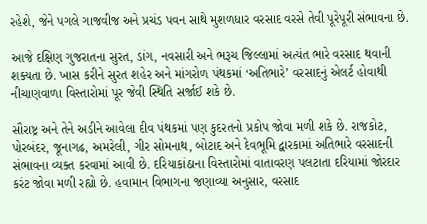રહેશે, જેને પગલે ગાજવીજ અને પ્રચંડ પવન સાથે મુશળધાર વરસાદ વરસે તેવી પૂરેપૂરી સંભાવના છે.

આજે દક્ષિણ ગુજરાતના સુરત, ડાંગ, નવસારી અને ભરૂચ જિલ્લામાં અત્યંત ભારે વરસાદ થવાની શક્યતા છે. ખાસ કરીને સુરત શહેર અને માંગરોળ પંથકમાં ‘અતિભારે’ વરસાદનું એલર્ટ હોવાથી નીચાણવાળા વિસ્તારોમાં પૂર જેવી સ્થિતિ સર્જાઈ શકે છે.

સૌરાષ્ટ્ર અને તેને અડીને આવેલા દીવ પંથકમાં પણ કુદરતનો પ્રકોપ જોવા મળી શકે છે. રાજકોટ, પોરબંદર, જૂનાગઢ, અમરેલી, ગીર સોમનાથ, બોટાદ અને દેવભૂમિ દ્વારકામાં અતિભારે વરસાદની સંભાવના વ્યક્ત કરવામાં આવી છે. દરિયાકાંઠાના વિસ્તારોમાં વાતાવરણ પલટાતા દરિયામાં જોરદાર કરંટ જોવા મળી રહ્યો છે. હવામાન વિભાગના જણાવ્યા અનુસાર, વરસાદ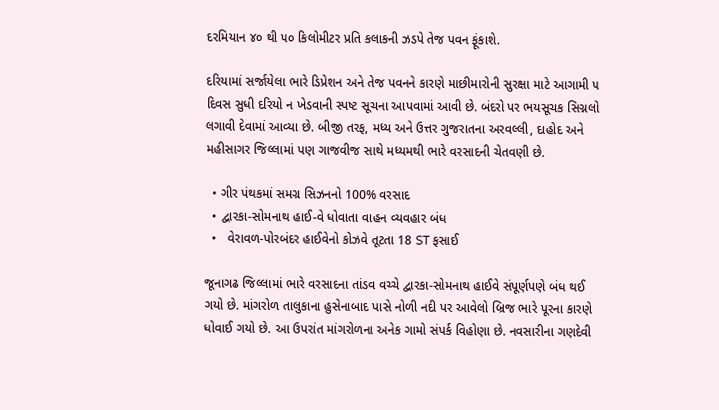દરમિયાન ૪૦ થી ૫૦ કિલોમીટર પ્રતિ કલાકની ઝડપે તેજ પવન ફૂંકાશે.

દરિયામાં સર્જાયેલા ભારે ડિપ્રેશન અને તેજ પવનને કારણે માછીમારોની સુરક્ષા માટે આગામી ૫ દિવસ સુધી દરિયો ન ખેડવાની સ્પષ્ટ સૂચના આપવામાં આવી છે. બંદરો પર ભયસૂચક સિગ્નલો લગાવી દેવામાં આવ્યા છે. બીજી તરફ, મધ્ય અને ઉત્તર ગુજરાતના અરવલ્લી, દાહોદ અને મહીસાગર જિલ્લામાં પણ ગાજવીજ સાથે મધ્યમથી ભારે વરસાદની ચેતવણી છે.

  • ગીર પંથકમાં સમગ્ર સિઝનનો 100% વરસાદ
  • દ્વારકા-સોમનાથ હાઈ-વે ધોવાતા વાહન વ્યવહાર બંધ
  •   વેરાવળ-પોરબંદર હાઈવેનો કોઝવે તૂટતા 18 ST ફસાઈ

જૂનાગઢ જિલ્લામાં ભારે વરસાદના તાંડવ વચ્ચે દ્વારકા-સોમનાથ હાઈવે સંપૂર્ણપણે બંધ થઈ ગયો છે. માંગરોળ તાલુકાના હુસેનાબાદ પાસે નોળી નદી પર આવેલો બ્રિજ ભારે પૂરના કારણે ધોવાઈ ગયો છે. આ ઉપરાંત માંગરોળના અનેક ગામો સંપર્ક વિહોણા છે. નવસારીના ગણદેવી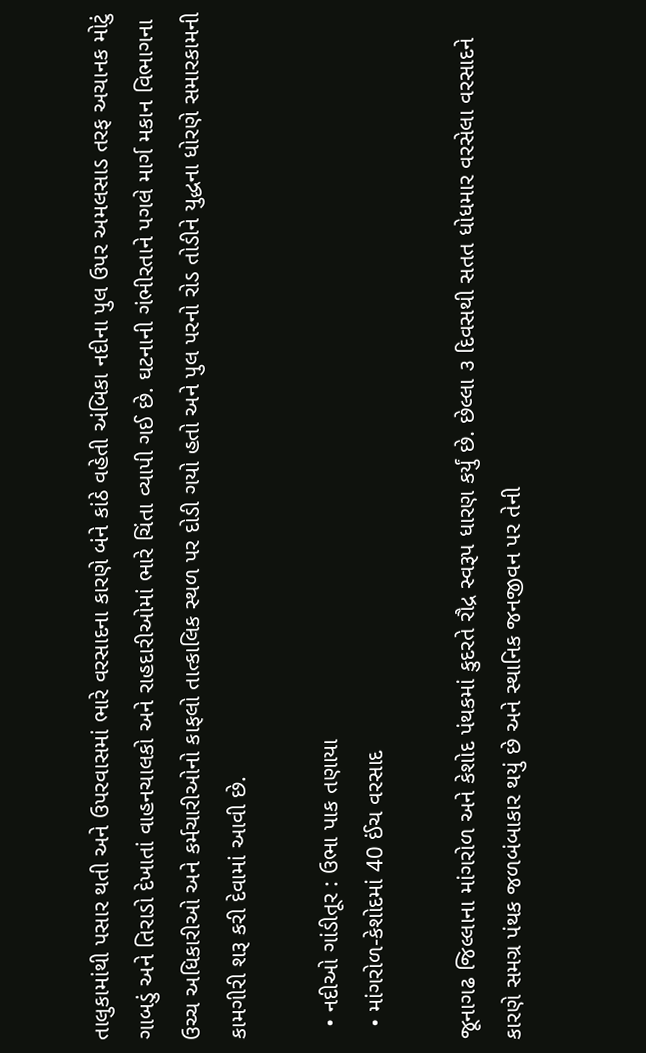તાલુકામાંથી પસાર થતી અને ઉપરવાસમાં ભારે વરસાદના કારણે બંને કાંઠે વહેતી અંબિકા નદીના પુલ ઉપર અમલસાડ તરફ અચાનક મોટું ગાબડું અને તિરાડો દેખાતાં વાહનચાલકો અને રાહદારીઓમાં ભારે ચિંતા વ્યાપી ગઈ છે. ઘટનાની ગંભીરતાને પગલે માર્ગ મકાન વિભાગના ઉચ્ચ અધિકારીઓ અને કર્મચારીઓનો કાફલો તાત્કાલિક સ્થળ પર દોડી ગયો હતો અને પુલ પરનો રોડ તોડીને યુદ્ધના ધોરણે સમારકામની કામગીરી શરૂ કરી દેવામાં આવી છે.

  • નદીઓ ગાંડીતૂર : ઉભા પાક તણાયા
  • માંગરોળ-કેશોદમાં 40 ઈંચ વરસાદ

જૂનાગઢ જિલ્લાના માંગરોળ અને કેશોદ પંથકમાં કુદરતે રૌદ્ર સ્વરૂપ ધારણ કર્યું છે. છેલ્લા ૩ દિવસથી સતત ધોધમાર વરસેલા વરસાદને કારણે સમગ્ર પંથક જળબંબાકાર થયું છે અને સ્થાનિક જનજીવન પર તેની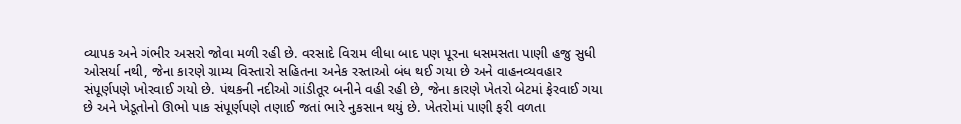વ્યાપક અને ગંભીર અસરો જોવા મળી રહી છે. વરસાદે વિરામ લીધા બાદ પણ પૂરના ધસમસતા પાણી હજુ સુધી ઓસર્યા નથી, જેના કારણે ગ્રામ્ય વિસ્તારો સહિતના અનેક રસ્તાઓ બંધ થઈ ગયા છે અને વાહનવ્યવહાર સંપૂર્ણપણે ખોરવાઈ ગયો છે. પંથકની નદીઓ ગાંડીતૂર બનીને વહી રહી છે, જેના કારણે ખેતરો બેટમાં ફેરવાઈ ગયા છે અને ખેડૂતોનો ઊભો પાક સંપૂર્ણપણે તણાઈ જતાં ભારે નુકસાન થયું છે. ખેતરોમાં પાણી ફરી વળતા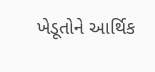ખેડૂતોને આર્થિક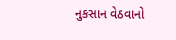નુકસાન વેઠવાનો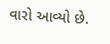વારો આવ્યો છે.